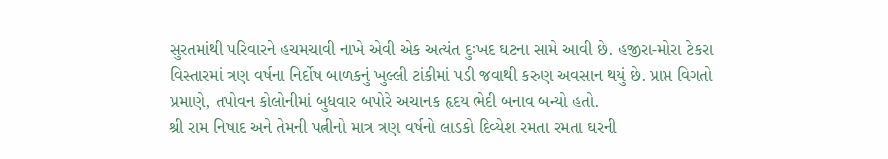સુરતમાંથી પરિવારને હચમચાવી નાખે એવી એક અત્યંત દુઃખદ ઘટના સામે આવી છે. હજીરા-મોરા ટેકરા વિસ્તારમાં ત્રણ વર્ષના નિર્દોષ બાળકનું ખુલ્લી ટાંકીમાં પડી જવાથી કરુણ અવસાન થયું છે. પ્રાપ્ત વિગતો પ્રમાણે, તપોવન કોલોનીમાં બુધવાર બપોરે અચાનક હૃદય ભેદી બનાવ બન્યો હતો.
શ્રી રામ નિષાદ અને તેમની પત્નીનો માત્ર ત્રણ વર્ષનો લાડકો દિવ્યેશ રમતા રમતા ઘરની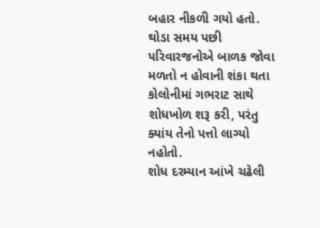બહાર નીકળી ગયો હતો. થોડા સમય પછી પરિવારજનોએ બાળક જોવા મળતો ન હોવાની શંકા થતા કોલોનીમાં ગભરાટ સાથે શોધખોળ શરૂ કરી, પરંતુ ક્યાંય તેનો પત્તો લાગ્યો નહોતો.
શોધ દરમ્યાન આંખે ચઢેલી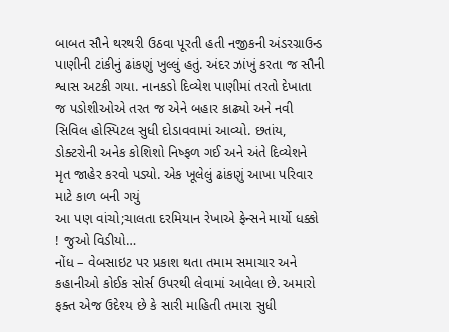બાબત સૌને થરથરી ઉઠવા પૂરતી હતી નજીકની અંડરગ્રાઉન્ડ પાણીની ટાંકીનું ઢાંકણું ખુલ્લું હતું. અંદર ઝાંખું કરતા જ સૌની શ્વાસ અટકી ગયા. નાનકડો દિવ્યેશ પાણીમાં તરતો દેખાતા જ પડોશીઓએ તરત જ એને બહાર કાઢ્યો અને નવી સિવિલ હોસ્પિટલ સુધી દોડાવવામાં આવ્યો. છતાંય, ડોક્ટરોની અનેક કોશિશો નિષ્ફળ ગઈ અને અંતે દિવ્યેશને મૃત જાહેર કરવો પડ્યો. એક ખૂલેલું ઢાંકણું આખા પરિવાર માટે કાળ બની ગયું
આ પણ વાંચો;ચાલતા દરમિયાન રેખાએ ફેન્સને માર્યો ધક્કો ! જુઓ વિડીયો…
નોંધ – વેબસાઇટ પર પ્રકાશ થતા તમામ સમાચાર અને કહાનીઓ કોઈક સોર્સ ઉપરથી લેવામાં આવેલા છે. અમારો ફક્ત એજ ઉદેશ્ય છે કે સારી માહિતી તમારા સુધી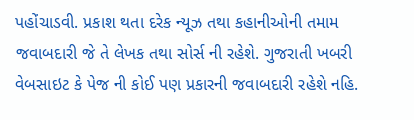પહોંચાડવી. પ્રકાશ થતા દરેક ન્યૂઝ તથા કહાનીઓની તમામ જવાબદારી જે તે લેખક તથા સોર્સ ની રહેશે. ગુજરાતી ખબરી વેબસાઇટ કે પેજ ની કોઈ પણ પ્રકારની જવાબદારી રહેશે નહિ.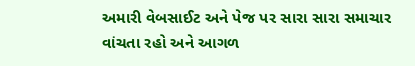અમારી વેબસાઈટ અને પેજ પર સારા સારા સમાચાર વાંચતા રહો અને આગળ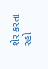શેર કરતા રહો